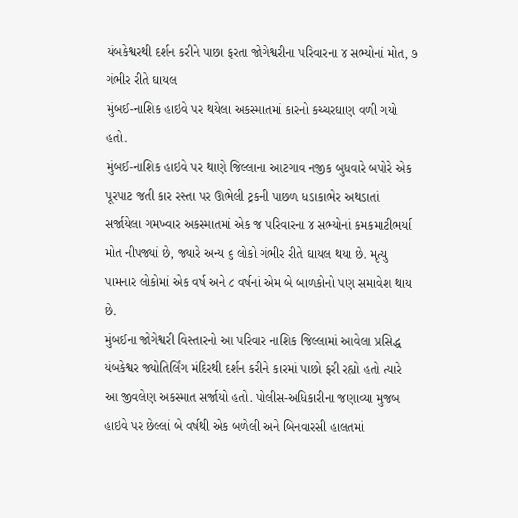યંબકેશ્વરથી દર્શન કરીને પાછા ફરતા જોગેશ્વરીના પરિવારના ૪ સભ્યોનાં મોત, ૭ ગંભીર રીતે ઘાયલ
મુંબઈ-નાશિક હાઇવે પર થયેલા અકસ્માતમાં કારનો કચ્ચરઘાણ વળી ગયો હતો.
મુંબઈ-નાશિક હાઇવે પર થાણે જિલ્લાના આટગાવ નજીક બુધવારે બપોરે એક પૂરપાટ જતી કાર રસ્તા પર ઊભેલી ટ્રકની પાછળ ધડાકાભેર અથડાતાં સર્જાયેલા ગમખ્વાર અકસ્માતમાં એક જ પરિવારના ૪ સભ્યોનાં કમકમાટીભર્યા મોત નીપજ્યાં છે, જ્યારે અન્ય ૬ લોકો ગંભીર રીતે ઘાયલ થયા છે. મૃત્યુ પામનાર લોકોમાં એક વર્ષ અને ૮ વર્ષનાં એમ બે બાળકોનો પણ સમાવેશ થાય છે.
મુંબઈના જોગેશ્વરી વિસ્તારનો આ પરિવાર નાશિક જિલ્લામાં આવેલા પ્રસિદ્ધ યંબકેશ્વર જ્યોતિર્લિંગ મંદિરથી દર્શન કરીને કારમાં પાછો ફરી રહ્યો હતો ત્યારે આ જીવલેણ અકસ્માત સર્જાયો હતો. પોલીસ-અધિકારીના જણાવ્યા મુજબ હાઇવે પર છેલ્લાં બે વર્ષથી એક બળેલી અને બિનવારસી હાલતમાં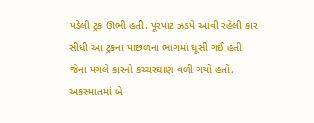પડેલી ટ્રક ઊભી હતી. પૂરપાટ ઝડપે આવી રહેલી કાર સીધી આ ટ્રકના પાછળના ભાગમાં ઘૂસી ગઈ હતી જેના પગલે કારનો કચ્ચરઘાણ વળી ગયો હતો.
અકસ્માતમાં બે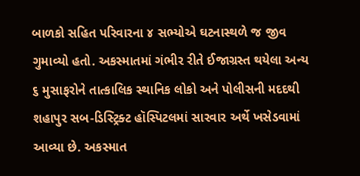બાળકો સહિત પરિવારના ૪ સભ્યોએ ઘટનાસ્થળે જ જીવ ગુમાવ્યો હતો. અકસ્માતમાં ગંભીર રીતે ઈજાગ્રસ્ત થયેલા અન્ય ૬ મુસાફરોને તાત્કાલિક સ્થાનિક લોકો અને પોલીસની મદદથી શહાપુર સબ-ડિસ્ટ્રિક્ટ હૉસ્પિટલમાં સારવાર અર્થે ખસેડવામાં આવ્યા છે. અકસ્માત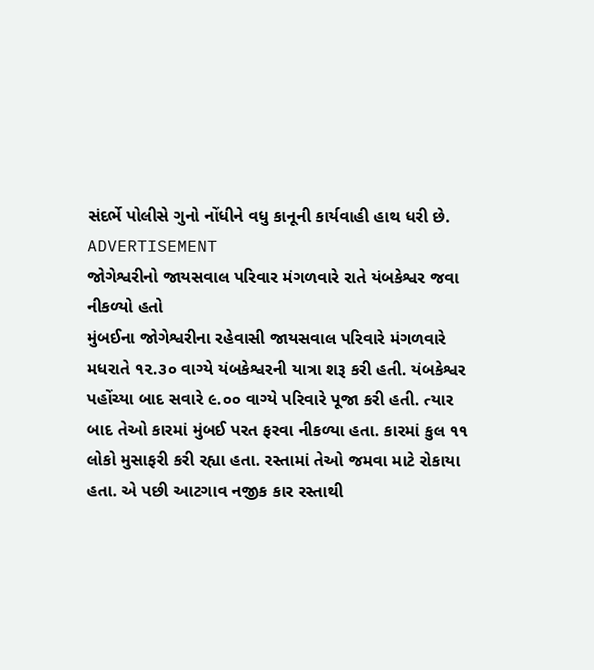સંદર્ભે પોલીસે ગુનો નોંધીને વધુ કાનૂની કાર્યવાહી હાથ ધરી છે.
ADVERTISEMENT
જોગેશ્વરીનો જાયસવાલ પરિવાર મંગળવારે રાતે યંબકેશ્વર જવા નીકળ્યો હતો
મુંબઈના જોગેશ્વરીના રહેવાસી જાયસવાલ પરિવારે મંગળવારે મધરાતે ૧૨.૩૦ વાગ્યે યંબકેશ્વરની યાત્રા શરૂ કરી હતી. યંબકેશ્વર પહોંચ્યા બાદ સવારે ૯.૦૦ વાગ્યે પરિવારે પૂજા કરી હતી. ત્યાર બાદ તેઓ કારમાં મુંબઈ પરત ફરવા નીકળ્યા હતા. કારમાં કુલ ૧૧ લોકો મુસાફરી કરી રહ્યા હતા. રસ્તામાં તેઓ જમવા માટે રોકાયા હતા. એ પછી આટગાવ નજીક કાર રસ્તાથી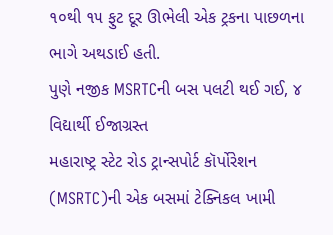૧૦થી ૧૫ ફુટ દૂર ઊભેલી એક ટ્રકના પાછળના ભાગે અથડાઈ હતી.
પુણે નજીક MSRTCની બસ પલટી થઈ ગઈ, ૪ વિદ્યાર્થી ઈજાગ્રસ્ત
મહારાષ્ટ્ર સ્ટેટ રોડ ટ્રાન્સપોર્ટ કૉર્પોરેશન (MSRTC)ની એક બસમાં ટેક્નિકલ ખામી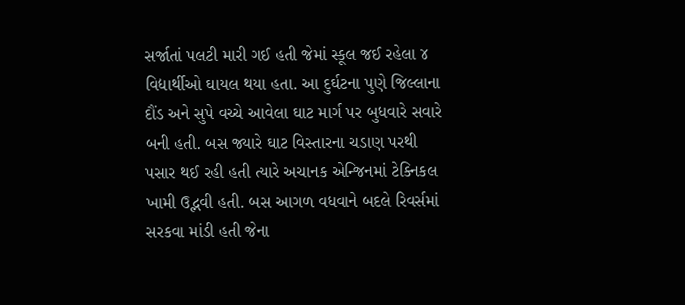સર્જાતાં પલટી મારી ગઈ હતી જેમાં સ્કૂલ જઈ રહેલા ૪ વિદ્યાર્થીઓ ઘાયલ થયા હતા. આ દુર્ઘટના પુણે જિલ્લાના દૌંડ અને સુપે વચ્ચે આવેલા ઘાટ માર્ગ પર બુધવારે સવારે બની હતી. બસ જ્યારે ઘાટ વિસ્તારના ચડાણ પરથી પસાર થઈ રહી હતી ત્યારે અચાનક એન્જિનમાં ટેક્નિકલ ખામી ઉદ્ભવી હતી. બસ આગળ વધવાને બદલે રિવર્સમાં સરકવા માંડી હતી જેના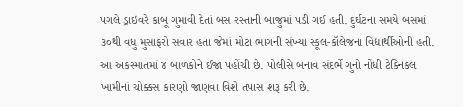પગલે ડ્રાઇવરે કાબૂ ગુમાવી દેતાં બસ રસ્તાની બાજુમાં પડી ગઈ હતી. દુર્ઘટના સમયે બસમાં ૩૦થી વધુ મુસાફરો સવાર હતા જેમાં મોટા ભાગની સંખ્યા સ્કૂલ-કૉલેજના વિદ્યાર્થીઓની હતી. આ અકસ્માતમાં ૪ બાળકોને ઈજા પહોંચી છે. પોલીસે બનાવ સંદર્ભે ગુનો નોંધી ટેક્નિકલ ખામીનાં ચોક્કસ કારણો જાણવા વિશે તપાસ શરૂ કરી છે.